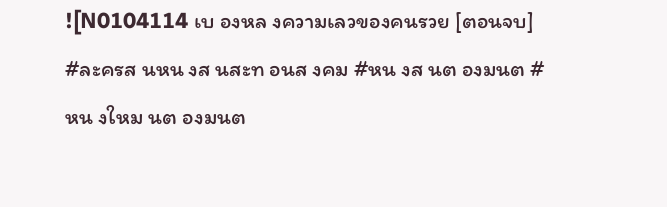![N0104114 เบ องหล งความเลวของคนรวย [ตอนจบ] #ละครส นหน งส นสะท อนส งคม #หน งส นต องมนต #หน งใหม นต องมนต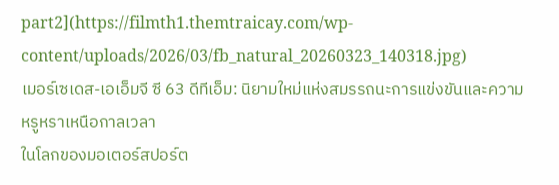part2](https://filmth1.themtraicay.com/wp-content/uploads/2026/03/fb_natural_20260323_140318.jpg)
เมอร์เซเดส-เอเอ็มจี ซี 63 ดีทีเอ็ม: นิยามใหม่แห่งสมรรถนะการแข่งขันและความหรูหราเหนือกาลเวลา
ในโลกของมอเตอร์สปอร์ต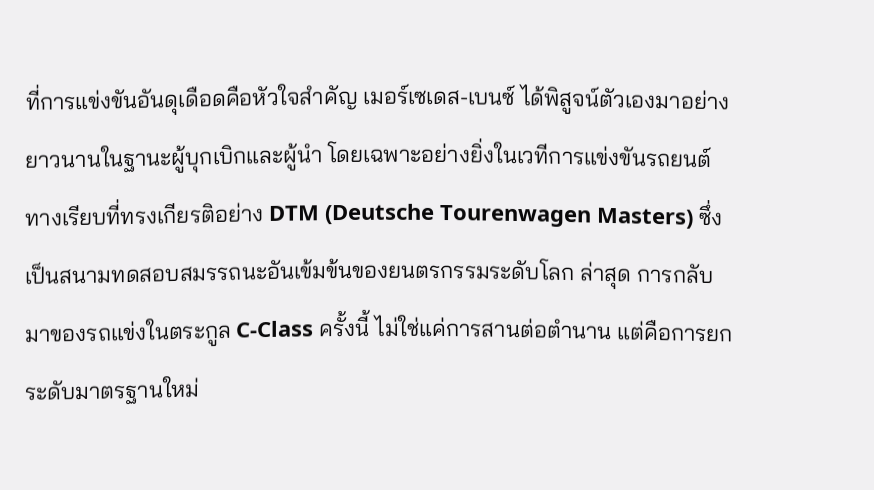ที่การแข่งขันอันดุเดือดคือหัวใจสำคัญ เมอร์เซเดส-เบนซ์ ได้พิสูจน์ตัวเองมาอย่างยาวนานในฐานะผู้บุกเบิกและผู้นำ โดยเฉพาะอย่างยิ่งในเวทีการแข่งขันรถยนต์ทางเรียบที่ทรงเกียรติอย่าง DTM (Deutsche Tourenwagen Masters) ซึ่งเป็นสนามทดสอบสมรรถนะอันเข้มข้นของยนตรกรรมระดับโลก ล่าสุด การกลับมาของรถแข่งในตระกูล C-Class ครั้งนี้ ไม่ใช่แค่การสานต่อตำนาน แต่คือการยกระดับมาตรฐานใหม่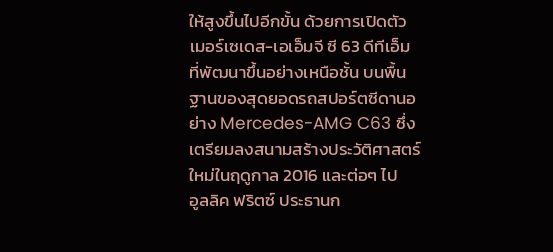ให้สูงขึ้นไปอีกขั้น ด้วยการเปิดตัว เมอร์เซเดส-เอเอ็มจี ซี 63 ดีทีเอ็ม ที่พัฒนาขึ้นอย่างเหนือชั้น บนพื้นฐานของสุดยอดรถสปอร์ตซีดานอย่าง Mercedes-AMG C63 ซึ่งเตรียมลงสนามสร้างประวัติศาสตร์ใหม่ในฤดูกาล 2016 และต่อๆ ไป
อูลลิค ฟริตซ์ ประธานก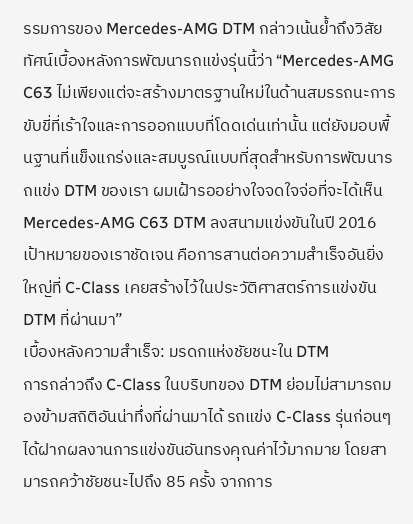รรมการของ Mercedes-AMG DTM กล่าวเน้นย้ำถึงวิสัยทัศน์เบื้องหลังการพัฒนารถแข่งรุ่นนี้ว่า “Mercedes-AMG C63 ไม่เพียงแต่จะสร้างมาตรฐานใหม่ในด้านสมรรถนะการขับขี่ที่เร้าใจและการออกแบบที่โดดเด่นเท่านั้น แต่ยังมอบพื้นฐานที่แข็งแกร่งและสมบูรณ์แบบที่สุดสำหรับการพัฒนารถแข่ง DTM ของเรา ผมเฝ้ารออย่างใจจดใจจ่อที่จะได้เห็น Mercedes-AMG C63 DTM ลงสนามแข่งขันในปี 2016 เป้าหมายของเราชัดเจน คือการสานต่อความสำเร็จอันยิ่งใหญ่ที่ C-Class เคยสร้างไว้ในประวัติศาสตร์การแข่งขัน DTM ที่ผ่านมา”
เบื้องหลังความสำเร็จ: มรดกแห่งชัยชนะใน DTM
การกล่าวถึง C-Class ในบริบทของ DTM ย่อมไม่สามารถมองข้ามสถิติอันน่าทึ่งที่ผ่านมาได้ รถแข่ง C-Class รุ่นก่อนๆ ได้ฝากผลงานการแข่งขันอันทรงคุณค่าไว้มากมาย โดยสามารถคว้าชัยชนะไปถึง 85 ครั้ง จากการ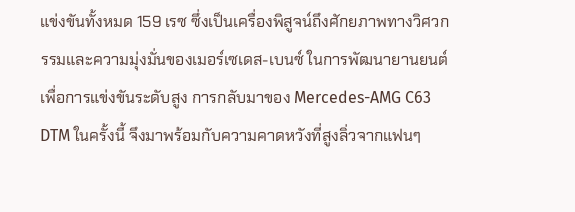แข่งขันทั้งหมด 159 เรซ ซึ่งเป็นเครื่องพิสูจน์ถึงศักยภาพทางวิศวกรรมและความมุ่งมั่นของเมอร์เซเดส-เบนซ์ ในการพัฒนายานยนต์เพื่อการแข่งขันระดับสูง การกลับมาของ Mercedes-AMG C63 DTM ในครั้งนี้ จึงมาพร้อมกับความคาดหวังที่สูงลิ่วจากแฟนๆ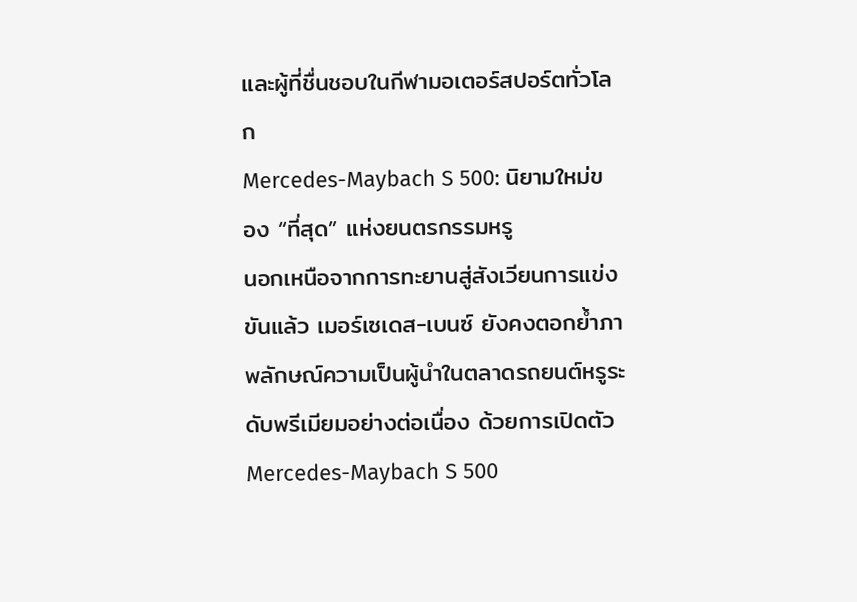และผู้ที่ชื่นชอบในกีฬามอเตอร์สปอร์ตทั่วโลก
Mercedes-Maybach S 500: นิยามใหม่ของ “ที่สุด” แห่งยนตรกรรมหรู
นอกเหนือจากการทะยานสู่สังเวียนการแข่งขันแล้ว เมอร์เซเดส-เบนซ์ ยังคงตอกย้ำภาพลักษณ์ความเป็นผู้นำในตลาดรถยนต์หรูระดับพรีเมียมอย่างต่อเนื่อง ด้วยการเปิดตัว Mercedes-Maybach S 500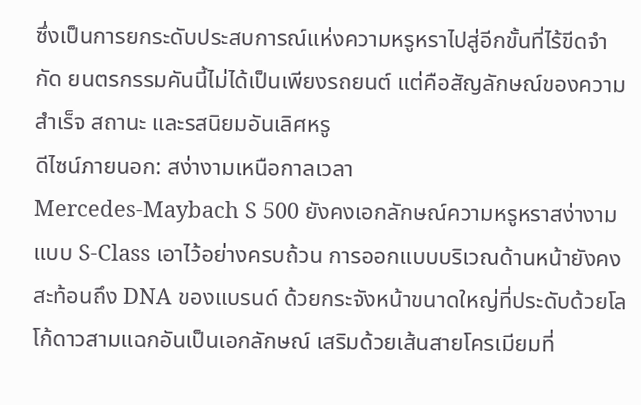ซึ่งเป็นการยกระดับประสบการณ์แห่งความหรูหราไปสู่อีกขั้นที่ไร้ขีดจำกัด ยนตรกรรมคันนี้ไม่ได้เป็นเพียงรถยนต์ แต่คือสัญลักษณ์ของความสำเร็จ สถานะ และรสนิยมอันเลิศหรู
ดีไซน์ภายนอก: สง่างามเหนือกาลเวลา
Mercedes-Maybach S 500 ยังคงเอกลักษณ์ความหรูหราสง่างามแบบ S-Class เอาไว้อย่างครบถ้วน การออกแบบบริเวณด้านหน้ายังคงสะท้อนถึง DNA ของแบรนด์ ด้วยกระจังหน้าขนาดใหญ่ที่ประดับด้วยโลโก้ดาวสามแฉกอันเป็นเอกลักษณ์ เสริมด้วยเส้นสายโครเมียมที่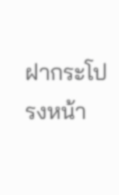ฝากระโปรงหน้า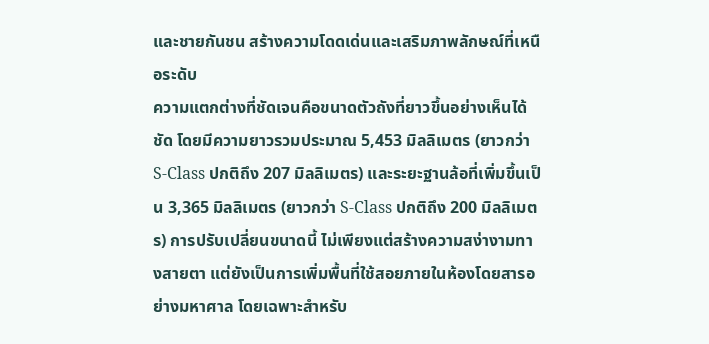และชายกันชน สร้างความโดดเด่นและเสริมภาพลักษณ์ที่เหนือระดับ
ความแตกต่างที่ชัดเจนคือขนาดตัวถังที่ยาวขึ้นอย่างเห็นได้ชัด โดยมีความยาวรวมประมาณ 5,453 มิลลิเมตร (ยาวกว่า S-Class ปกติถึง 207 มิลลิเมตร) และระยะฐานล้อที่เพิ่มขึ้นเป็น 3,365 มิลลิเมตร (ยาวกว่า S-Class ปกติถึง 200 มิลลิเมตร) การปรับเปลี่ยนขนาดนี้ ไม่เพียงแต่สร้างความสง่างามทางสายตา แต่ยังเป็นการเพิ่มพื้นที่ใช้สอยภายในห้องโดยสารอย่างมหาศาล โดยเฉพาะสำหรับ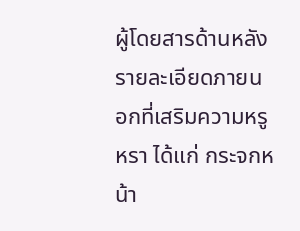ผู้โดยสารด้านหลัง
รายละเอียดภายนอกที่เสริมความหรูหรา ได้แก่ กระจกหน้า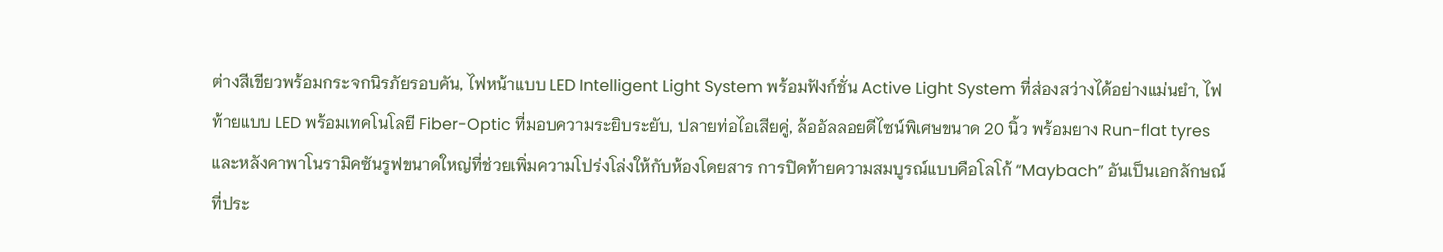ต่างสีเขียวพร้อมกระจกนิรภัยรอบคัน, ไฟหน้าแบบ LED Intelligent Light System พร้อมฟังก์ชั่น Active Light System ที่ส่องสว่างได้อย่างแม่นยำ, ไฟท้ายแบบ LED พร้อมเทคโนโลยี Fiber-Optic ที่มอบความระยิบระยับ, ปลายท่อไอเสียคู่, ล้ออัลลอยดีไซน์พิเศษขนาด 20 นิ้ว พร้อมยาง Run-flat tyres และหลังคาพาโนรามิคซันรูฟขนาดใหญ่ที่ช่วยเพิ่มความโปร่งโล่งให้กับห้องโดยสาร การปิดท้ายความสมบูรณ์แบบคือโลโก้ “Maybach” อันเป็นเอกลักษณ์ที่ประ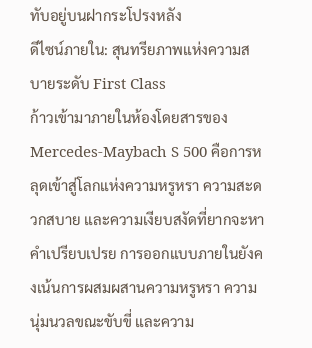ทับอยู่บนฝากระโปรงหลัง
ดีไซน์ภายใน: สุนทรียภาพแห่งความสบายระดับ First Class
ก้าวเข้ามาภายในห้องโดยสารของ Mercedes-Maybach S 500 คือการหลุดเข้าสู่โลกแห่งความหรูหรา ความสะดวกสบาย และความเงียบสงัดที่ยากจะหาคำเปรียบเปรย การออกแบบภายในยังคงเน้นการผสมผสานความหรูหรา ความนุ่มนวลขณะขับขี่ และความ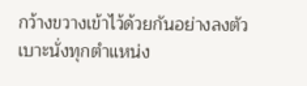กว้างขวางเข้าไว้ด้วยกันอย่างลงตัว
เบาะนั่งทุกตำแหน่ง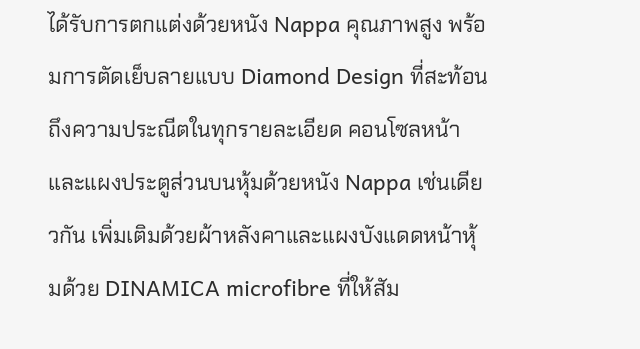ได้รับการตกแต่งด้วยหนัง Nappa คุณภาพสูง พร้อมการตัดเย็บลายแบบ Diamond Design ที่สะท้อนถึงความประณีตในทุกรายละเอียด คอนโซลหน้าและแผงประตูส่วนบนหุ้มด้วยหนัง Nappa เช่นเดียวกัน เพิ่มเติมด้วยผ้าหลังคาและแผงบังแดดหน้าหุ้มด้วย DINAMICA microfibre ที่ให้สัม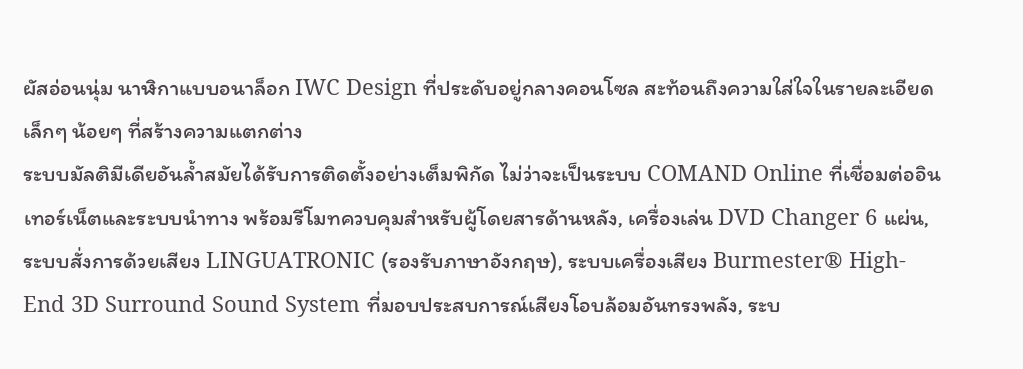ผัสอ่อนนุ่ม นาฬิกาแบบอนาล็อก IWC Design ที่ประดับอยู่กลางคอนโซล สะท้อนถึงความใส่ใจในรายละเอียดเล็กๆ น้อยๆ ที่สร้างความแตกต่าง
ระบบมัลติมีเดียอันล้ำสมัยได้รับการติดตั้งอย่างเต็มพิกัด ไม่ว่าจะเป็นระบบ COMAND Online ที่เชื่อมต่ออินเทอร์เน็ตและระบบนำทาง พร้อมรีโมทควบคุมสำหรับผู้โดยสารด้านหลัง, เครื่องเล่น DVD Changer 6 แผ่น, ระบบสั่งการด้วยเสียง LINGUATRONIC (รองรับภาษาอังกฤษ), ระบบเครื่องเสียง Burmester® High-End 3D Surround Sound System ที่มอบประสบการณ์เสียงโอบล้อมอันทรงพลัง, ระบ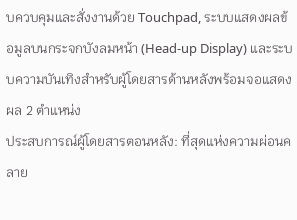บควบคุมและสั่งงานด้วย Touchpad, ระบบแสดงผลข้อมูลบนกระจกบังลมหน้า (Head-up Display) และระบบความบันเทิงสำหรับผู้โดยสารด้านหลังพร้อมจอแสดงผล 2 ตำแหน่ง
ประสบการณ์ผู้โดยสารตอนหลัง: ที่สุดแห่งความผ่อนคลาย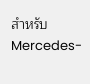สำหรับ Mercedes-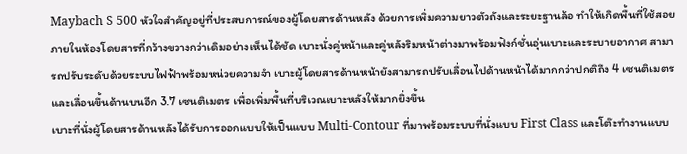Maybach S 500 หัวใจสำคัญอยู่ที่ประสบการณ์ของผู้โดยสารด้านหลัง ด้วยการเพิ่มความยาวตัวถังและระยะฐานล้อ ทำให้เกิดพื้นที่ใช้สอยภายในห้องโดยสารที่กว้างขวางกว่าเดิมอย่างเห็นได้ชัด เบาะนั่งคู่หน้าและคู่หลังริมหน้าต่างมาพร้อมฟังก์ชั่นอุ่นเบาะและระบายอากาศ สามารถปรับระดับด้วยระบบไฟฟ้าพร้อมหน่วยความจำ เบาะผู้โดยสารด้านหน้ายังสามารถปรับเลื่อนไปด้านหน้าได้มากกว่าปกติถึง 4 เซนติเมตร และเลื่อนขึ้นด้านบนอีก 3.7 เซนติเมตร เพื่อเพิ่มพื้นที่บริเวณเบาะหลังให้มากยิ่งขึ้น
เบาะที่นั่งผู้โดยสารด้านหลังได้รับการออกแบบให้เป็นแบบ Multi-Contour ที่มาพร้อมระบบที่นั่งแบบ First Class และโต๊ะทำงานแบบ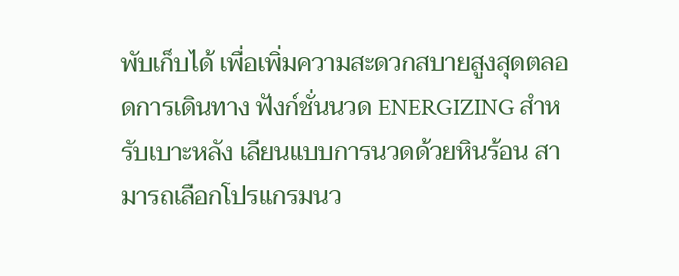พับเก็บได้ เพื่อเพิ่มความสะดวกสบายสูงสุดตลอดการเดินทาง ฟังก์ชั่นนวด ENERGIZING สำหรับเบาะหลัง เลียนแบบการนวดด้วยหินร้อน สามารถเลือกโปรแกรมนว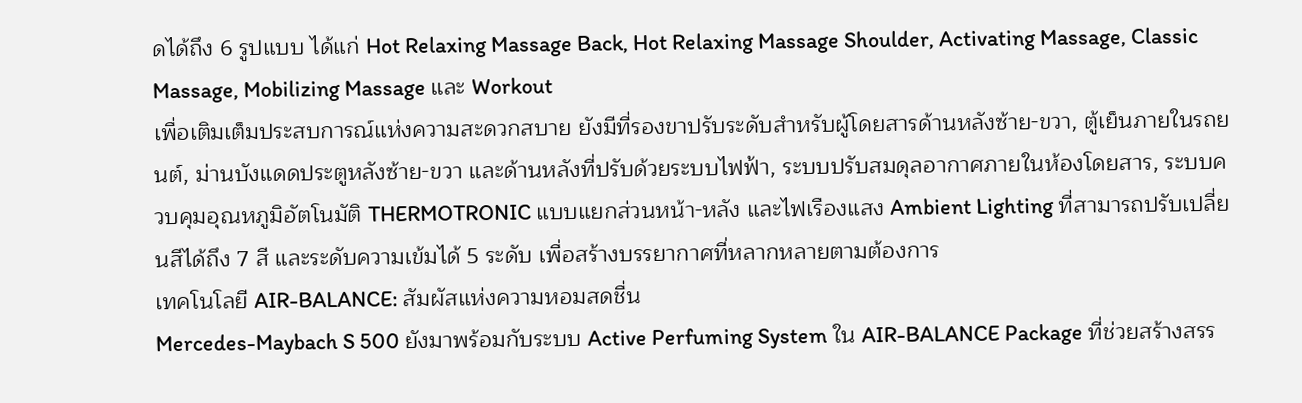ดได้ถึง 6 รูปแบบ ได้แก่ Hot Relaxing Massage Back, Hot Relaxing Massage Shoulder, Activating Massage, Classic Massage, Mobilizing Massage และ Workout
เพื่อเติมเต็มประสบการณ์แห่งความสะดวกสบาย ยังมีที่รองขาปรับระดับสำหรับผู้โดยสารด้านหลังซ้าย-ขวา, ตู้เย็นภายในรถยนต์, ม่านบังแดดประตูหลังซ้าย-ขวา และด้านหลังที่ปรับด้วยระบบไฟฟ้า, ระบบปรับสมดุลอากาศภายในห้องโดยสาร, ระบบควบคุมอุณหภูมิอัตโนมัติ THERMOTRONIC แบบแยกส่วนหน้า-หลัง และไฟเรืองแสง Ambient Lighting ที่สามารถปรับเปลี่ยนสีได้ถึง 7 สี และระดับความเข้มได้ 5 ระดับ เพื่อสร้างบรรยากาศที่หลากหลายตามต้องการ
เทคโนโลยี AIR-BALANCE: สัมผัสแห่งความหอมสดชื่น
Mercedes-Maybach S 500 ยังมาพร้อมกับระบบ Active Perfuming System ใน AIR-BALANCE Package ที่ช่วยสร้างสรร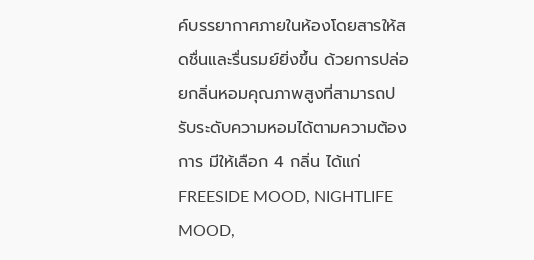ค์บรรยากาศภายในห้องโดยสารให้สดชื่นและรื่นรมย์ยิ่งขึ้น ด้วยการปล่อยกลิ่นหอมคุณภาพสูงที่สามารถปรับระดับความหอมได้ตามความต้องการ มีให้เลือก 4 กลิ่น ได้แก่ FREESIDE MOOD, NIGHTLIFE MOOD,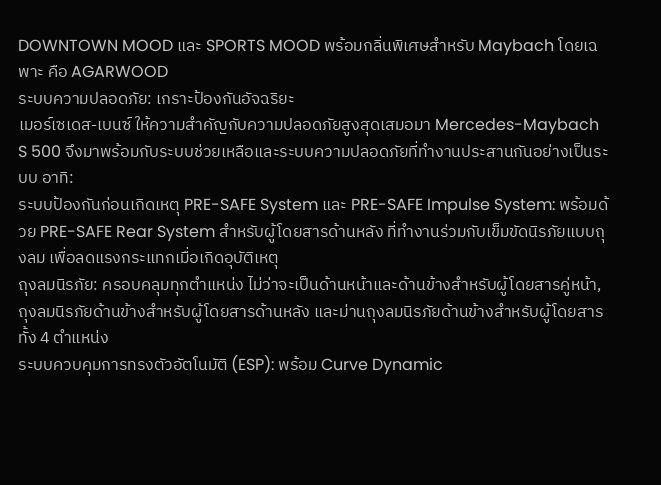DOWNTOWN MOOD และ SPORTS MOOD พร้อมกลิ่นพิเศษสำหรับ Maybach โดยเฉพาะ คือ AGARWOOD
ระบบความปลอดภัย: เกราะป้องกันอัจฉริยะ
เมอร์เซเดส-เบนซ์ ให้ความสำคัญกับความปลอดภัยสูงสุดเสมอมา Mercedes-Maybach S 500 จึงมาพร้อมกับระบบช่วยเหลือและระบบความปลอดภัยที่ทำงานประสานกันอย่างเป็นระบบ อาทิ:
ระบบป้องกันก่อนเกิดเหตุ PRE-SAFE System และ PRE-SAFE Impulse System: พร้อมด้วย PRE-SAFE Rear System สำหรับผู้โดยสารด้านหลัง ที่ทำงานร่วมกับเข็มขัดนิรภัยแบบถุงลม เพื่อลดแรงกระแทกเมื่อเกิดอุบัติเหตุ
ถุงลมนิรภัย: ครอบคลุมทุกตำแหน่ง ไม่ว่าจะเป็นด้านหน้าและด้านข้างสำหรับผู้โดยสารคู่หน้า, ถุงลมนิรภัยด้านข้างสำหรับผู้โดยสารด้านหลัง และม่านถุงลมนิรภัยด้านข้างสำหรับผู้โดยสารทั้ง 4 ตำแหน่ง
ระบบควบคุมการทรงตัวอัตโนมัติ (ESP): พร้อม Curve Dynamic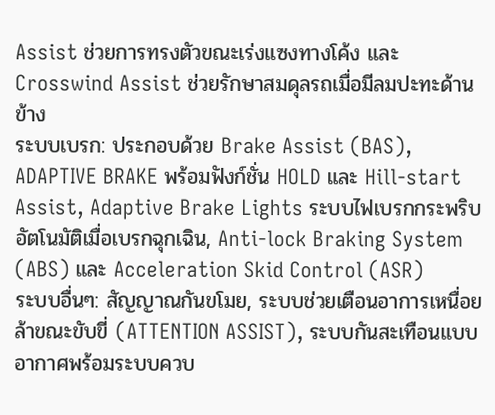Assist ช่วยการทรงตัวขณะเร่งแซงทางโค้ง และ Crosswind Assist ช่วยรักษาสมดุลรถเมื่อมีลมปะทะด้านข้าง
ระบบเบรก: ประกอบด้วย Brake Assist (BAS), ADAPTIVE BRAKE พร้อมฟังก์ชั่น HOLD และ Hill-start Assist, Adaptive Brake Lights ระบบไฟเบรกกระพริบอัตโนมัติเมื่อเบรกฉุกเฉิน, Anti-lock Braking System (ABS) และ Acceleration Skid Control (ASR)
ระบบอื่นๆ: สัญญาณกันขโมย, ระบบช่วยเตือนอาการเหนื่อยล้าขณะขับขี่ (ATTENTION ASSIST), ระบบกันสะเทือนแบบอากาศพร้อมระบบควบ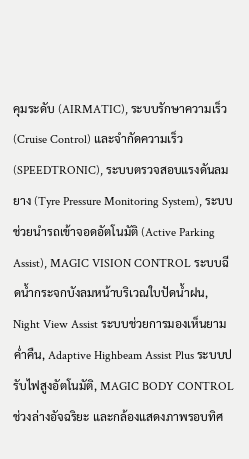คุมระดับ (AIRMATIC), ระบบรักษาความเร็ว (Cruise Control) และจำกัดความเร็ว (SPEEDTRONIC), ระบบตรวจสอบแรงดันลมยาง (Tyre Pressure Monitoring System), ระบบช่วยนำรถเข้าจอดอัตโนมัติ (Active Parking Assist), MAGIC VISION CONTROL ระบบฉีดน้ำกระจกบังลมหน้าบริเวณใบปัดน้ำฝน, Night View Assist ระบบช่วยการมองเห็นยามค่ำคืน, Adaptive Highbeam Assist Plus ระบบปรับไฟสูงอัตโนมัติ, MAGIC BODY CONTROL ช่วงล่างอัจฉริยะ และกล้องแสดงภาพรอบทิศ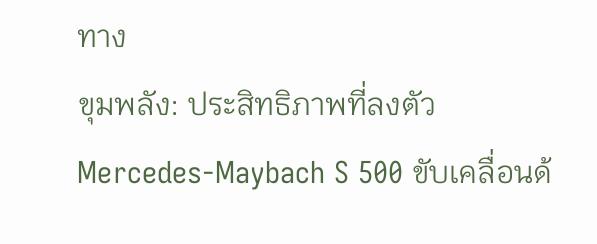ทาง
ขุมพลัง: ประสิทธิภาพที่ลงตัว
Mercedes-Maybach S 500 ขับเคลื่อนด้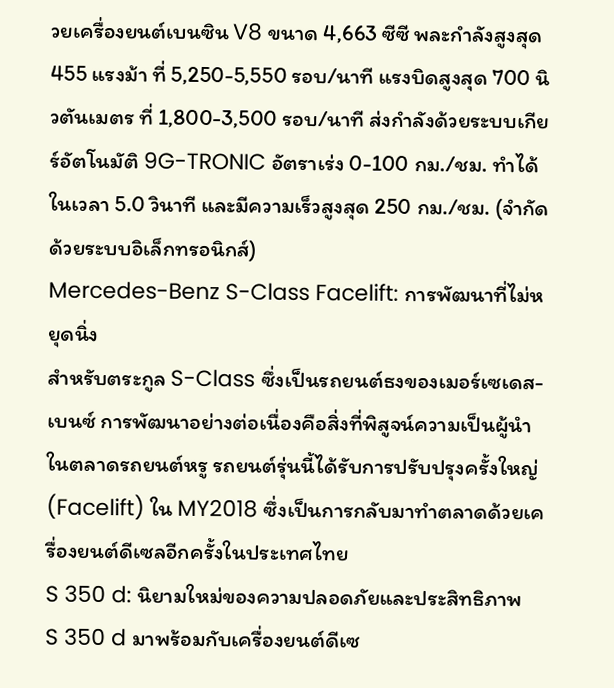วยเครื่องยนต์เบนซิน V8 ขนาด 4,663 ซีซี พละกำลังสูงสุด 455 แรงม้า ที่ 5,250-5,550 รอบ/นาที แรงบิดสูงสุด 700 นิวตันเมตร ที่ 1,800-3,500 รอบ/นาที ส่งกำลังด้วยระบบเกียร์อัตโนมัติ 9G-TRONIC อัตราเร่ง 0-100 กม./ชม. ทำได้ในเวลา 5.0 วินาที และมีความเร็วสูงสุด 250 กม./ชม. (จำกัดด้วยระบบอิเล็กทรอนิกส์)
Mercedes-Benz S-Class Facelift: การพัฒนาที่ไม่หยุดนิ่ง
สำหรับตระกูล S-Class ซึ่งเป็นรถยนต์ธงของเมอร์เซเดส-เบนซ์ การพัฒนาอย่างต่อเนื่องคือสิ่งที่พิสูจน์ความเป็นผู้นำในตลาดรถยนต์หรู รถยนต์รุ่นนี้ได้รับการปรับปรุงครั้งใหญ่ (Facelift) ใน MY2018 ซึ่งเป็นการกลับมาทำตลาดด้วยเครื่องยนต์ดีเซลอีกครั้งในประเทศไทย
S 350 d: นิยามใหม่ของความปลอดภัยและประสิทธิภาพ
S 350 d มาพร้อมกับเครื่องยนต์ดีเซ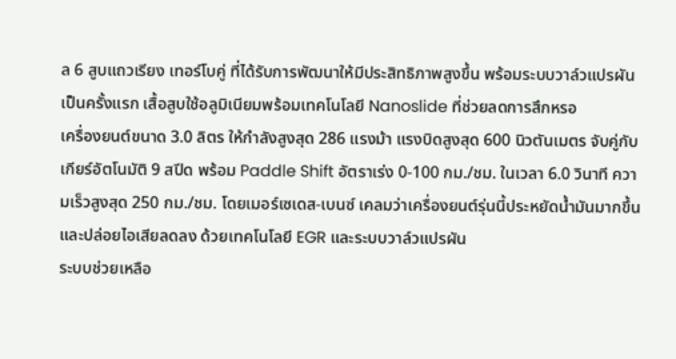ล 6 สูบแถวเรียง เทอร์โบคู่ ที่ได้รับการพัฒนาให้มีประสิทธิภาพสูงขึ้น พร้อมระบบวาล์วแปรผันเป็นครั้งแรก เสื้อสูบใช้อลูมิเนียมพร้อมเทคโนโลยี Nanoslide ที่ช่วยลดการสึกหรอ
เครื่องยนต์ขนาด 3.0 ลิตร ให้กำลังสูงสุด 286 แรงม้า แรงบิดสูงสุด 600 นิวตันเมตร จับคู่กับเกียร์อัตโนมัติ 9 สปีด พร้อม Paddle Shift อัตราเร่ง 0-100 กม./ชม. ในเวลา 6.0 วินาที ความเร็วสูงสุด 250 กม./ชม. โดยเมอร์เซเดส-เบนซ์ เคลมว่าเครื่องยนต์รุ่นนี้ประหยัดน้ำมันมากขึ้นและปล่อยไอเสียลดลง ด้วยเทคโนโลยี EGR และระบบวาล์วแปรผัน
ระบบช่วยเหลือ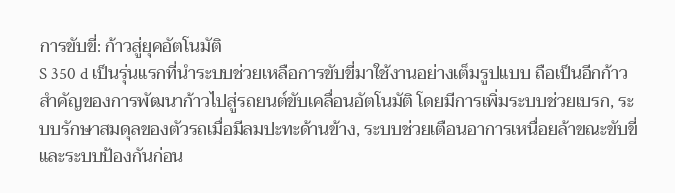การขับขี่: ก้าวสู่ยุคอัตโนมัติ
S 350 d เป็นรุ่นแรกที่นำระบบช่วยเหลือการขับขี่มาใช้งานอย่างเต็มรูปแบบ ถือเป็นอีกก้าวสำคัญของการพัฒนาก้าวไปสู่รถยนต์ขับเคลื่อนอัตโนมัติ โดยมีการเพิ่มระบบช่วยเบรก, ระบบรักษาสมดุลของตัวรถเมื่อมีลมปะทะด้านข้าง, ระบบช่วยเตือนอาการเหนื่อยล้าขณะขับขี่ และระบบป้องกันก่อน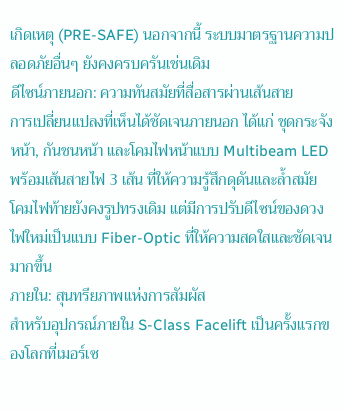เกิดเหตุ (PRE-SAFE) นอกจากนี้ ระบบมาตรฐานความปลอดภัยอื่นๆ ยังคงครบครันเช่นเดิม
ดีไซน์ภายนอก: ความทันสมัยที่สื่อสารผ่านเส้นสาย
การเปลี่ยนแปลงที่เห็นได้ชัดเจนภายนอก ได้แก่ ชุดกระจังหน้า, กันชนหน้า และโคมไฟหน้าแบบ Multibeam LED พร้อมเส้นสายไฟ 3 เส้น ที่ให้ความรู้สึกดุดันและล้ำสมัย โคมไฟท้ายยังคงรูปทรงเดิม แต่มีการปรับดีไซน์ของดวงไฟใหม่เป็นแบบ Fiber-Optic ที่ให้ความสดใสและชัดเจนมากขึ้น
ภายใน: สุนทรียภาพแห่งการสัมผัส
สำหรับอุปกรณ์ภายใน S-Class Facelift เป็นครั้งแรกของโลกที่เมอร์เซ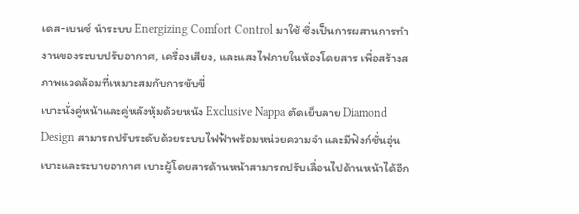เดส-เบนซ์ นำระบบ Energizing Comfort Control มาใช้ ซึ่งเป็นการผสานการทำงานของระบบปรับอากาศ, เครื่องเสียง, และแสงไฟภายในห้องโดยสาร เพื่อสร้างสภาพแวดล้อมที่เหมาะสมกับการขับขี่
เบาะนั่งคู่หน้าและคู่หลังหุ้มด้วยหนัง Exclusive Nappa ตัดเย็บลาย Diamond Design สามารถปรับระดับด้วยระบบไฟฟ้าพร้อมหน่วยความจำ และมีฟังก์ชั่นอุ่นเบาะและระบายอากาศ เบาะผู้โดยสารด้านหน้าสามารถปรับเลื่อนไปด้านหน้าได้อีก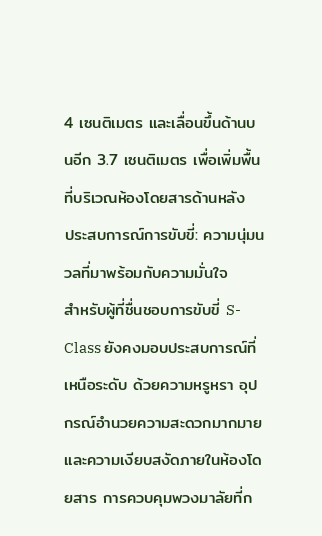4 เซนติเมตร และเลื่อนขึ้นด้านบนอีก 3.7 เซนติเมตร เพื่อเพิ่มพื้นที่บริเวณห้องโดยสารด้านหลัง
ประสบการณ์การขับขี่: ความนุ่มนวลที่มาพร้อมกับความมั่นใจ
สำหรับผู้ที่ชื่นชอบการขับขี่ S-Class ยังคงมอบประสบการณ์ที่เหนือระดับ ด้วยความหรูหรา อุปกรณ์อำนวยความสะดวกมากมาย และความเงียบสงัดภายในห้องโดยสาร การควบคุมพวงมาลัยที่ก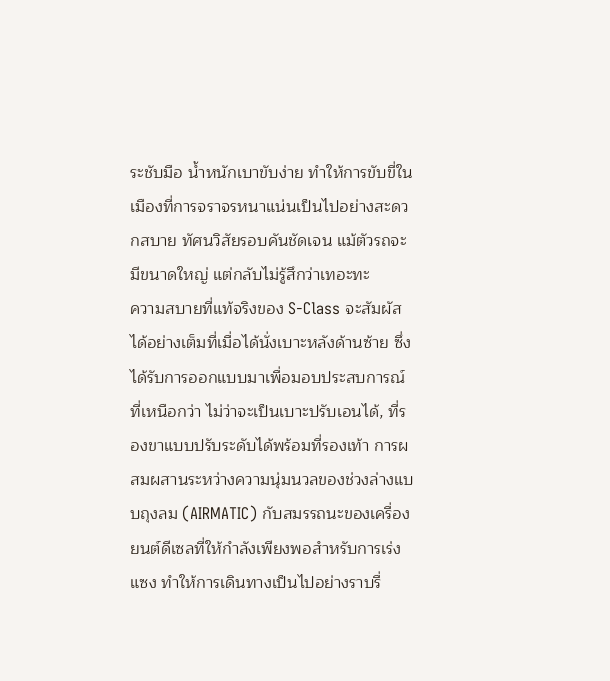ระชับมือ น้ำหนักเบาขับง่าย ทำให้การขับขี่ในเมืองที่การจราจรหนาแน่นเป็นไปอย่างสะดวกสบาย ทัศนวิสัยรอบคันชัดเจน แม้ตัวรถจะมีขนาดใหญ่ แต่กลับไม่รู้สึกว่าเทอะทะ
ความสบายที่แท้จริงของ S-Class จะสัมผัสได้อย่างเต็มที่เมื่อได้นั่งเบาะหลังด้านซ้าย ซึ่งได้รับการออกแบบมาเพื่อมอบประสบการณ์ที่เหนือกว่า ไม่ว่าจะเป็นเบาะปรับเอนได้, ที่รองขาแบบปรับระดับได้พร้อมที่รองเท้า การผสมผสานระหว่างความนุ่มนวลของช่วงล่างแบบถุงลม (AIRMATIC) กับสมรรถนะของเครื่องยนต์ดีเซลที่ให้กำลังเพียงพอสำหรับการเร่งแซง ทำให้การเดินทางเป็นไปอย่างราบรื่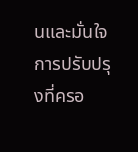นและมั่นใจ
การปรับปรุงที่ครอ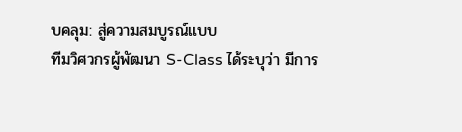บคลุม: สู่ความสมบูรณ์แบบ
ทีมวิศวกรผู้พัฒนา S-Class ได้ระบุว่า มีการ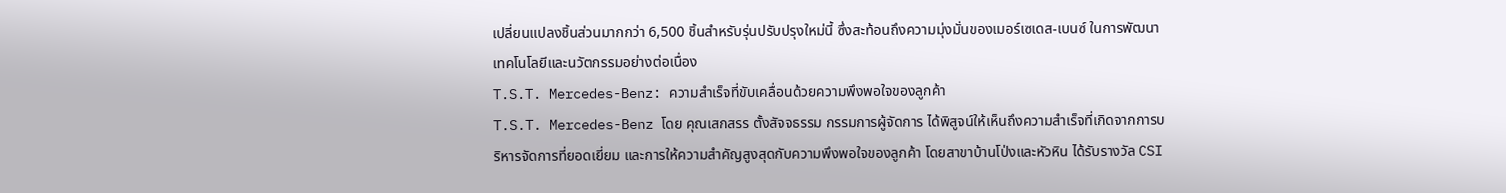เปลี่ยนแปลงชิ้นส่วนมากกว่า 6,500 ชิ้นสำหรับรุ่นปรับปรุงใหม่นี้ ซึ่งสะท้อนถึงความมุ่งมั่นของเมอร์เซเดส-เบนซ์ ในการพัฒนาเทคโนโลยีและนวัตกรรมอย่างต่อเนื่อง
T.S.T. Mercedes-Benz: ความสำเร็จที่ขับเคลื่อนด้วยความพึงพอใจของลูกค้า
T.S.T. Mercedes-Benz โดย คุณเสกสรร ตั้งสัจจธรรม กรรมการผู้จัดการ ได้พิสูจน์ให้เห็นถึงความสำเร็จที่เกิดจากการบริหารจัดการที่ยอดเยี่ยม และการให้ความสำคัญสูงสุดกับความพึงพอใจของลูกค้า โดยสาขาบ้านโป่งและหัวหิน ได้รับรางวัล CSI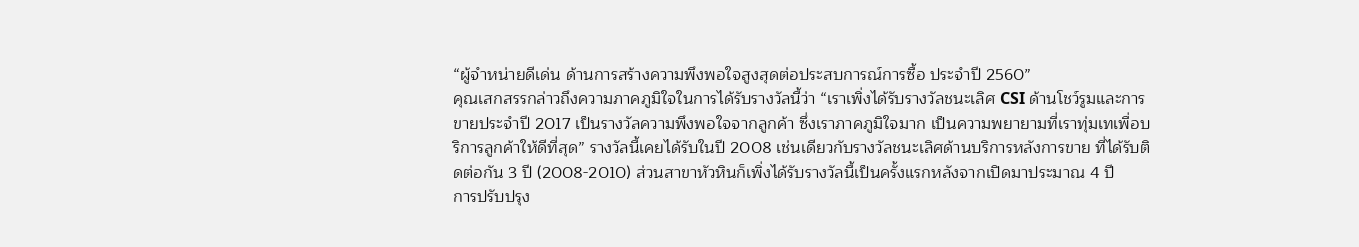“ผู้จำหน่ายดีเด่น ด้านการสร้างความพึงพอใจสูงสุดต่อประสบการณ์การซื้อ ประจำปี 2560”
คุณเสกสรรกล่าวถึงความภาคภูมิใจในการได้รับรางวัลนี้ว่า “เราเพิ่งได้รับรางวัลชนะเลิศ CSI ด้านโชว์รูมและการขายประจำปี 2017 เป็นรางวัลความพึงพอใจจากลูกค้า ซึ่งเราภาคภูมิใจมาก เป็นความพยายามที่เราทุ่มเทเพื่อบริการลูกค้าให้ดีที่สุด” รางวัลนี้เคยได้รับในปี 2008 เช่นเดียวกับรางวัลชนะเลิศด้านบริการหลังการขาย ที่ได้รับติดต่อกัน 3 ปี (2008-2010) ส่วนสาขาหัวหินก็เพิ่งได้รับรางวัลนี้เป็นครั้งแรกหลังจากเปิดมาประมาณ 4 ปี
การปรับปรุง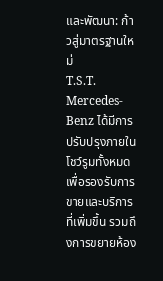และพัฒนา: ก้าวสู่มาตรฐานใหม่
T.S.T. Mercedes-Benz ได้มีการปรับปรุงภายในโชว์รูมทั้งหมด เพื่อรองรับการขายและบริการที่เพิ่มขึ้น รวมถึงการขยายห้อง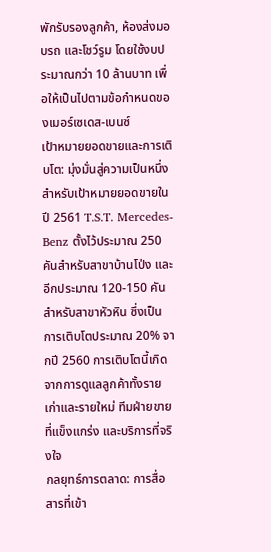พักรับรองลูกค้า, ห้องส่งมอบรถ และโชว์รูม โดยใช้งบประมาณกว่า 10 ล้านบาท เพื่อให้เป็นไปตามข้อกำหนดของเมอร์เซเดส-เบนซ์
เป้าหมายยอดขายและการเติบโต: มุ่งมั่นสู่ความเป็นหนึ่ง
สำหรับเป้าหมายยอดขายในปี 2561 T.S.T. Mercedes-Benz ตั้งไว้ประมาณ 250 คันสำหรับสาขาบ้านโป่ง และอีกประมาณ 120-150 คันสำหรับสาขาหัวหิน ซึ่งเป็นการเติบโตประมาณ 20% จากปี 2560 การเติบโตนี้เกิดจากการดูแลลูกค้าทั้งรายเก่าและรายใหม่ ทีมฝ่ายขายที่แข็งแกร่ง และบริการที่จริงใจ
กลยุทธ์การตลาด: การสื่อสารที่เข้า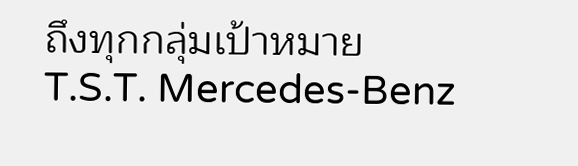ถึงทุกกลุ่มเป้าหมาย
T.S.T. Mercedes-Benz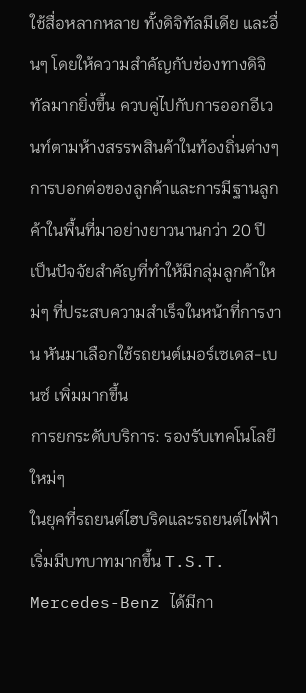ใช้สื่อหลากหลาย ทั้งดิจิทัลมีเดีย และอื่นๆ โดยให้ความสำคัญกับช่องทางดิจิทัลมากยิ่งขึ้น ควบคู่ไปกับการออกอีเวนท์ตามห้างสรรพสินค้าในท้องถิ่นต่างๆ การบอกต่อของลูกค้าและการมีฐานลูกค้าในพื้นที่มาอย่างยาวนานกว่า 20 ปี เป็นปัจจัยสำคัญที่ทำให้มีกลุ่มลูกค้าใหม่ๆ ที่ประสบความสำเร็จในหน้าที่การงาน หันมาเลือกใช้รถยนต์เมอร์เซเดส-เบนซ์ เพิ่มมากขึ้น
การยกระดับบริการ: รองรับเทคโนโลยีใหม่ๆ
ในยุคที่รถยนต์ไฮบริดและรถยนต์ไฟฟ้าเริ่มมีบทบาทมากขึ้น T.S.T. Mercedes-Benz ได้มีกา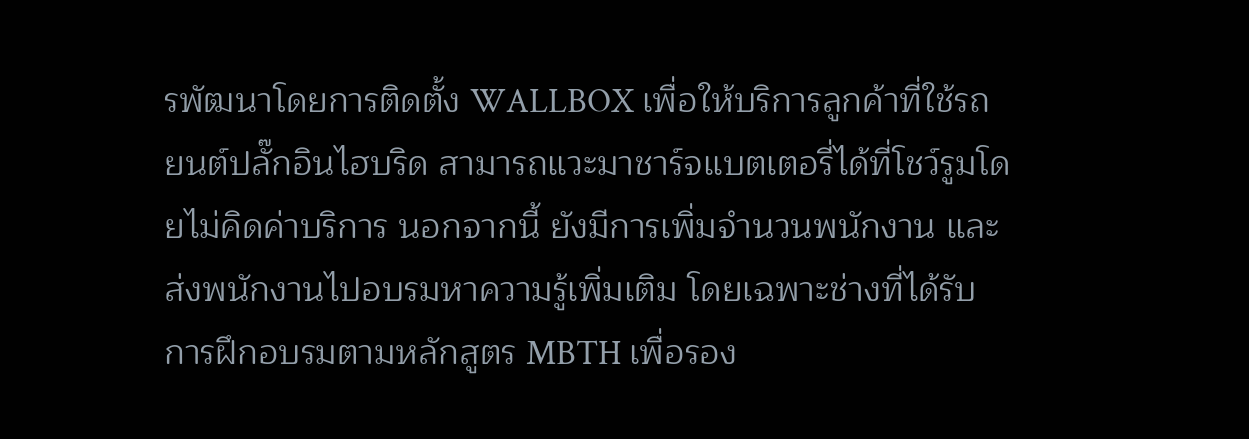รพัฒนาโดยการติดตั้ง WALLBOX เพื่อให้บริการลูกค้าที่ใช้รถยนต์ปลั๊กอินไฮบริด สามารถแวะมาชาร์จแบตเตอรี่ได้ที่โชว์รูมโดยไม่คิดค่าบริการ นอกจากนี้ ยังมีการเพิ่มจำนวนพนักงาน และส่งพนักงานไปอบรมหาความรู้เพิ่มเติม โดยเฉพาะช่างที่ได้รับการฝึกอบรมตามหลักสูตร MBTH เพื่อรอง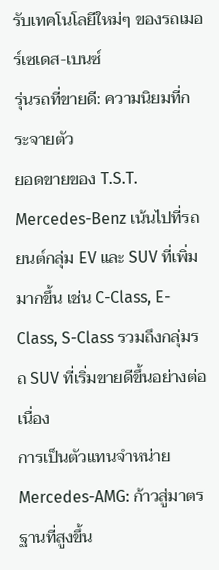รับเทคโนโลยีใหม่ๆ ของรถเมอร์เซเดส-เบนซ์
รุ่นรถที่ขายดี: ความนิยมที่กระจายตัว
ยอดขายของ T.S.T. Mercedes-Benz เน้นไปที่รถยนต์กลุ่ม EV และ SUV ที่เพิ่มมากขึ้น เช่น C-Class, E-Class, S-Class รวมถึงกลุ่มรถ SUV ที่เริ่มขายดีขึ้นอย่างต่อเนื่อง
การเป็นตัวแทนจำหน่าย Mercedes-AMG: ก้าวสู่มาตรฐานที่สูงขึ้น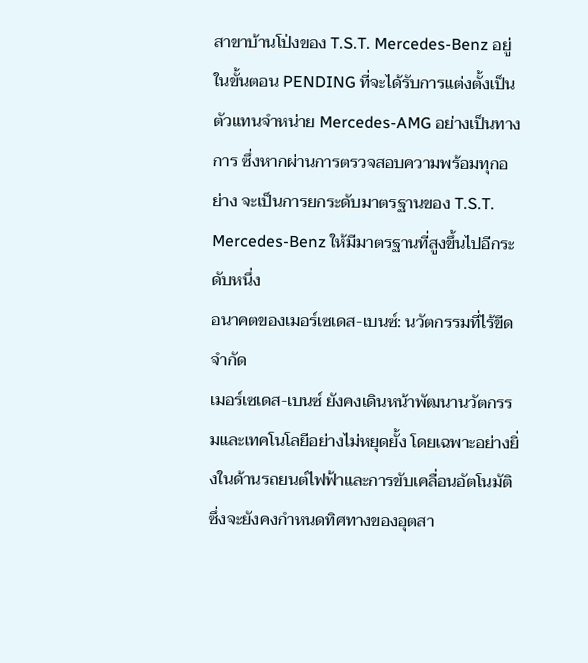สาขาบ้านโป่งของ T.S.T. Mercedes-Benz อยู่ในขั้นตอน PENDING ที่จะได้รับการแต่งตั้งเป็นตัวแทนจำหน่าย Mercedes-AMG อย่างเป็นทางการ ซึ่งหากผ่านการตรวจสอบความพร้อมทุกอย่าง จะเป็นการยกระดับมาตรฐานของ T.S.T. Mercedes-Benz ให้มีมาตรฐานที่สูงขึ้นไปอีกระดับหนึ่ง
อนาคตของเมอร์เซเดส-เบนซ์: นวัตกรรมที่ไร้ขีดจำกัด
เมอร์เซเดส-เบนซ์ ยังคงเดินหน้าพัฒนานวัตกรรมและเทคโนโลยีอย่างไม่หยุดยั้ง โดยเฉพาะอย่างยิ่งในด้านรถยนต์ไฟฟ้าและการขับเคลื่อนอัตโนมัติ ซึ่งจะยังคงกำหนดทิศทางของอุตสา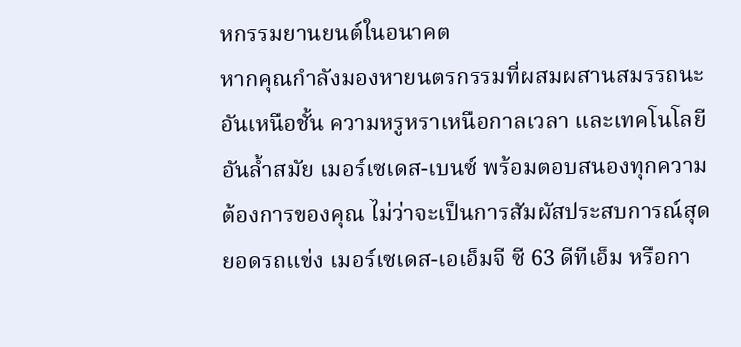หกรรมยานยนต์ในอนาคต
หากคุณกำลังมองหายนตรกรรมที่ผสมผสานสมรรถนะอันเหนือชั้น ความหรูหราเหนือกาลเวลา และเทคโนโลยีอันล้ำสมัย เมอร์เซเดส-เบนซ์ พร้อมตอบสนองทุกความต้องการของคุณ ไม่ว่าจะเป็นการสัมผัสประสบการณ์สุดยอดรถแข่ง เมอร์เซเดส-เอเอ็มจี ซี 63 ดีทีเอ็ม หรือกา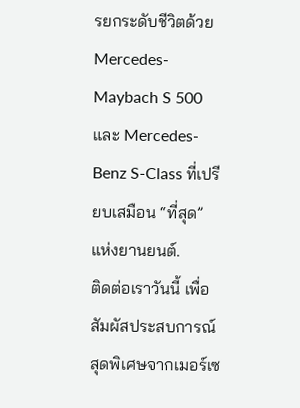รยกระดับชีวิตด้วย Mercedes-Maybach S 500 และ Mercedes-Benz S-Class ที่เปรียบเสมือน “ที่สุด” แห่งยานยนต์.
ติดต่อเราวันนี้ เพื่อสัมผัสประสบการณ์สุดพิเศษจากเมอร์เซ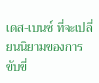เดส-เบนซ์ ที่จะเปลี่ยนนิยามของการขับขี่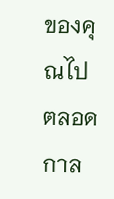ของคุณไปตลอดกาล